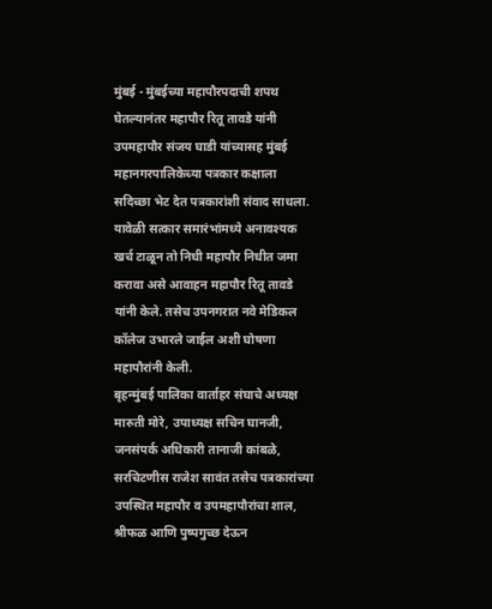मुंबई - मुंबईच्या महापौरपदाची शपथ घेतल्यानंतर महापौर रितू तावडे यांनी उपमहापौर संजय घाडी यांच्यासह मुंबई महानगरपालिकेच्या पत्रकार कक्षाला सदिच्छा भेट देत पत्रकारांशी संवाद साधला. यावेळी सत्कार समारंभांमध्ये अनावश्यक खर्च टाळून तो निधी महापौर निधीत जमा करावा असे आवाहन महापौर रितू तावडे यांनी केले. तसेच उपनगरात नवे मेडिकल कॉलेज उभारले जाईल अशी घोषणा महापौरांनी केली.
बृहन्मुंबई पालिका वार्ताहर संघाचे अध्यक्ष मारुती मोरे, उपाध्यक्ष सचिन घानजी, जनसंपर्क अधिकारी तानाजी कांबळे, सरचिटणीस राजेश सावंत तसेच पत्रकारांच्या उपस्थित महापौर व उपमहापौरांचा शाल, श्रीफळ आणि पुष्पगुच्छ देऊन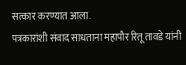सत्कार करण्यात आला.
पत्रकारांशी संवाद साधताना महापौर रितू तावडे यांनी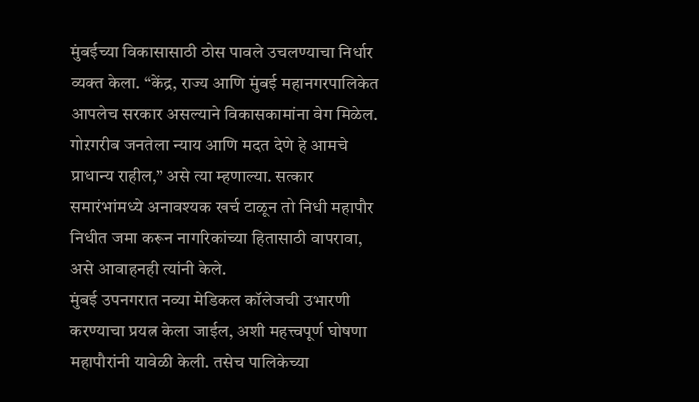मुंबईच्या विकासासाठी ठोस पावले उचलण्याचा निर्धार व्यक्त केला. “केंद्र, राज्य आणि मुंबई महानगरपालिकेत आपलेच सरकार असल्याने विकासकामांना वेग मिळेल. गोऱगरीब जनतेला न्याय आणि मदत देणे हे आमचे प्राधान्य राहील,” असे त्या म्हणाल्या. सत्कार समारंभांमध्ये अनावश्यक खर्च टाळून तो निधी महापौर निधीत जमा करून नागरिकांच्या हितासाठी वापरावा, असे आवाहनही त्यांनी केले.
मुंबई उपनगरात नव्या मेडिकल कॉलेजची उभारणी करण्याचा प्रयत्न केला जाईल, अशी महत्त्वपूर्ण घोषणा महापौरांनी यावेळी केली. तसेच पालिकेच्या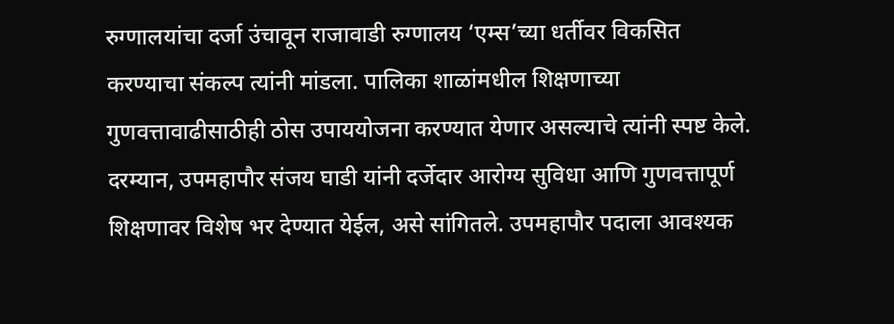रुग्णालयांचा दर्जा उंचावून राजावाडी रुग्णालय ‘एम्स’च्या धर्तीवर विकसित करण्याचा संकल्प त्यांनी मांडला. पालिका शाळांमधील शिक्षणाच्या गुणवत्तावाढीसाठीही ठोस उपाययोजना करण्यात येणार असल्याचे त्यांनी स्पष्ट केले.
दरम्यान, उपमहापौर संजय घाडी यांनी दर्जेदार आरोग्य सुविधा आणि गुणवत्तापूर्ण शिक्षणावर विशेष भर देण्यात येईल, असे सांगितले. उपमहापौर पदाला आवश्यक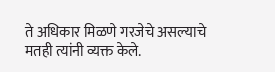ते अधिकार मिळणे गरजेचे असल्याचे मतही त्यांनी व्यक्त केले.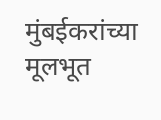मुंबईकरांच्या मूलभूत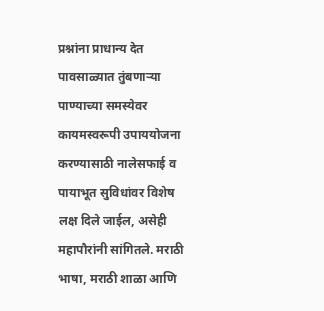प्रश्नांना प्राधान्य देत पावसाळ्यात तुंबणाऱ्या पाण्याच्या समस्येवर कायमस्वरूपी उपाययोजना करण्यासाठी नालेसफाई व पायाभूत सुविधांवर विशेष लक्ष दिले जाईल, असेही महापौरांनी सांगितले. मराठी भाषा, मराठी शाळा आणि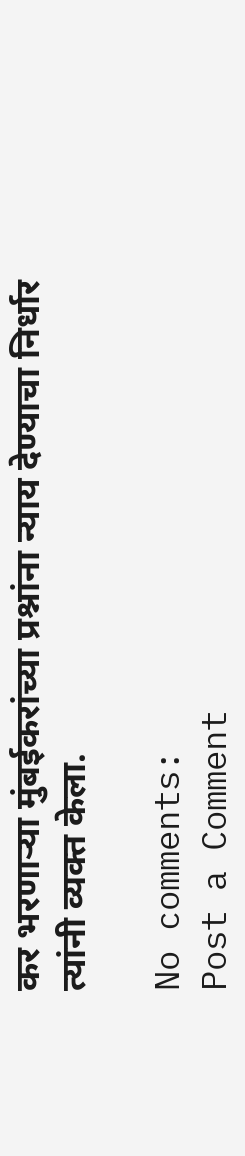कर भरणाऱ्या मुंबईकरांच्या प्रश्नांना न्याय देण्याचा निर्धार त्यांनी व्यक्त केला.

No comments:
Post a Comment